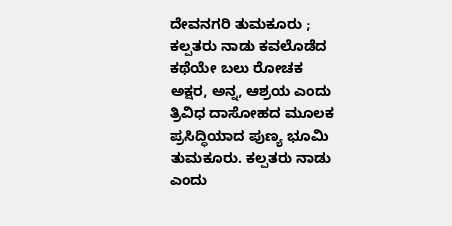ದೇವನಗರಿ ತುಮಕೂರು ; ಕಲ್ಪತರು ನಾಡು ಕವಲೊಡೆದ ಕಥೆಯೇ ಬಲು ರೋಚಕ
ಅಕ್ಷರ, ಅನ್ನ, ಆಶ್ರಯ ಎಂದು ತ್ರಿವಿಧ ದಾಸೋಹದ ಮೂಲಕ ಪ್ರಸಿದ್ಧಿಯಾದ ಪುಣ್ಯ ಭೂಮಿ ತುಮಕೂರು. ಕಲ್ಪತರು ನಾಡು ಎಂದು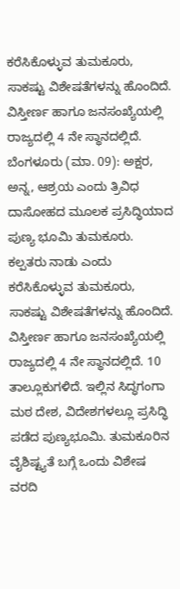ಕರೆಸಿಕೊಳ್ಳುವ ತುಮಕೂರು, ಸಾಕಷ್ಟು ವಿಶೇಷತೆಗಳನ್ನು ಹೊಂದಿದೆ. ವಿಸ್ತೀರ್ಣ ಹಾಗೂ ಜನಸಂಖ್ಯೆಯಲ್ಲಿ ರಾಜ್ಯದಲ್ಲಿ 4 ನೇ ಸ್ಥಾನದಲ್ಲಿದೆ.
ಬೆಂಗಳೂರು (ಮಾ. 09): ಅಕ್ಷರ, ಅನ್ನ, ಆಶ್ರಯ ಎಂದು ತ್ರಿವಿಧ ದಾಸೋಹದ ಮೂಲಕ ಪ್ರಸಿದ್ಧಿಯಾದ ಪುಣ್ಯ ಭೂಮಿ ತುಮಕೂರು. ಕಲ್ಪತರು ನಾಡು ಎಂದು ಕರೆಸಿಕೊಳ್ಳುವ ತುಮಕೂರು, ಸಾಕಷ್ಟು ವಿಶೇಷತೆಗಳನ್ನು ಹೊಂದಿದೆ. ವಿಸ್ತೀರ್ಣ ಹಾಗೂ ಜನಸಂಖ್ಯೆಯಲ್ಲಿ ರಾಜ್ಯದಲ್ಲಿ 4 ನೇ ಸ್ಥಾನದಲ್ಲಿದೆ. 10 ತಾಲ್ಲೂಕುಗಳಿದೆ. ಇಲ್ಲಿನ ಸಿದ್ಧಗಂಗಾ ಮಠ ದೇಶ, ವಿದೇಶಗಳಲ್ಲೂ ಪ್ರಸಿದ್ಧಿ ಪಡೆದ ಪುಣ್ಯಭೂಮಿ. ತುಮಕೂರಿನ ವೈಶಿಷ್ಟ್ಯತೆ ಬಗ್ಗೆ ಒಂದು ವಿಶೇಷ ವರದಿ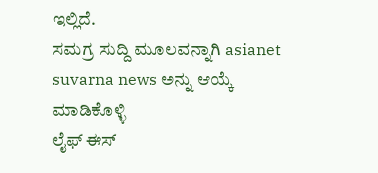ಇಲ್ಲಿದೆ.
ಸಮಗ್ರ ಸುದ್ದಿ ಮೂಲವನ್ನಾಗಿ asianet suvarna news ಅನ್ನು ಆಯ್ಕೆ ಮಾಡಿಕೊಳ್ಳಿ
ಲೈಫ್ ಈಸ್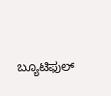ಬ್ಯೂಟಿಫುಲ್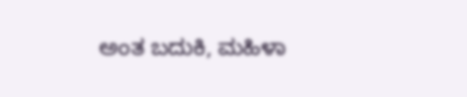ಅಂತ ಬದುಕಿ, ಮಹಿಳಾ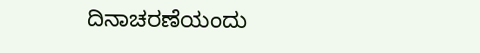ದಿನಾಚರಣೆಯಂದು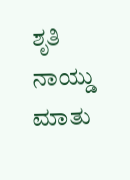ಶೃತಿ ನಾಯ್ಡು ಮಾತು